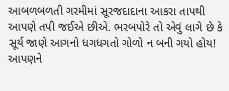આબળબળતી ગરમીમાં સૂરજદાદાના આકરા તાપથી આપણે તપી જઈએ છીએ. ભરબપોરે તો એવું લાગે છે કે સૂર્ય જાણે આગનો ધગધગતો ગોળો ન બની ગયો હોય!
આપણને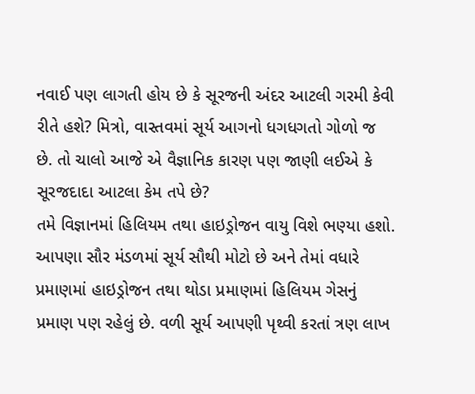નવાઈ પણ લાગતી હોય છે કે સૂરજની અંદર આટલી ગરમી કેવી રીતે હશે? મિત્રો, વાસ્તવમાં સૂર્ય આગનો ધગધગતો ગોળો જ છે. તો ચાલો આજે એ વૈજ્ઞાનિક કારણ પણ જાણી લઈએ કે સૂરજદાદા આટલા કેમ તપે છે?
તમે વિજ્ઞાનમાં હિલિયમ તથા હાઇડ્રોજન વાયુ વિશે ભણ્યા હશો. આપણા સૌર મંડળમાં સૂર્ય સૌથી મોટો છે અને તેમાં વધારે પ્રમાણમાં હાઇડ્રોજન તથા થોડા પ્રમાણમાં હિલિયમ ગેસનું પ્રમાણ પણ રહેલું છે. વળી સૂર્ય આપણી પૃથ્વી કરતાં ત્રણ લાખ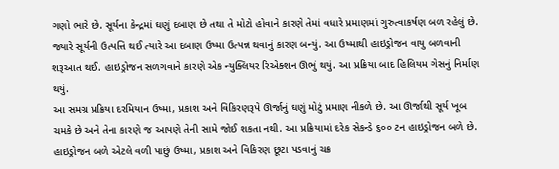ગણો ભારે છે. સૂર્યના કેન્દ્રમાં ઘણું દબાણ છે તથા તે મોટો હોવાને કારણે તેમાં વધારે પ્રમાણમાં ગુરુત્વાકર્ષણ બળ રહેલું છે. જ્યારે સૂર્યની ઉત્પત્તિ થઈ ત્યારે આ દબાણ ઉષ્મા ઉત્પન્ન થવાનું કારણ બન્યું. આ ઉષ્માથી હાઇડ્રોજન વાયુ બળવાની શરૂઆત થઈ. હાઇડ્રોજન સળગવાને કારણે એક ન્યુક્લિયર રિએક્શન ઊભું થયું. આ પ્રક્રિયા બાદ હિલિયમ ગેસનું નિર્માણ થયું.
આ સમગ્ર પ્રક્રિયા દરમિયાન ઉષ્મા, પ્રકાશ અને વિકિરણરૂપે ઊર્જાનું ઘણું મોટું પ્રમાણ નીકળે છે. આ ઊર્જાથી સૂર્ય ખૂબ ચમકે છે અને તેના કારણે જ આપણે તેની સામે જોઈ શકતા નથી. આ પ્રક્રિયામાં દરેક સેકન્ડે ૬૦૦ ટન હાઇડ્રોજન બળે છે. હાઇડ્રોજન બળે એટલે વળી પાછું ઉષ્મા, પ્રકાશ અને વિકિરણ છૂટા પડવાનું ચક્ર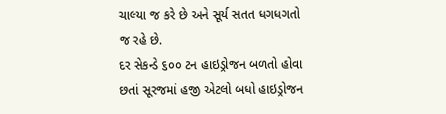ચાલ્યા જ કરે છે અને સૂર્ય સતત ધગધગતો જ રહે છે.
દર સેકન્ડે ૬૦૦ ટન હાઇડ્રોજન બળતો હોવા છતાં સૂરજમાં હજી એટલો બધો હાઇડ્રોજન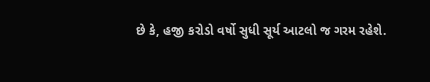છે કે, હજી કરોડો વર્ષો સુધી સૂર્ય આટલો જ ગરમ રહેશે.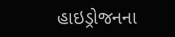હાઇડ્રોજનના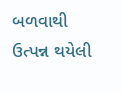બળવાથી ઉત્પન્ન થયેલી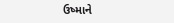ઉષ્માને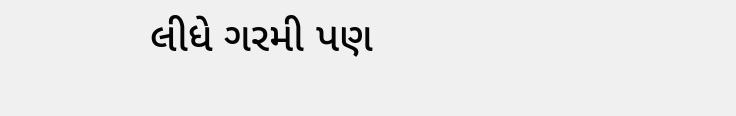લીધે ગરમી પણ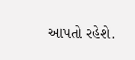આપતો રહેશે.